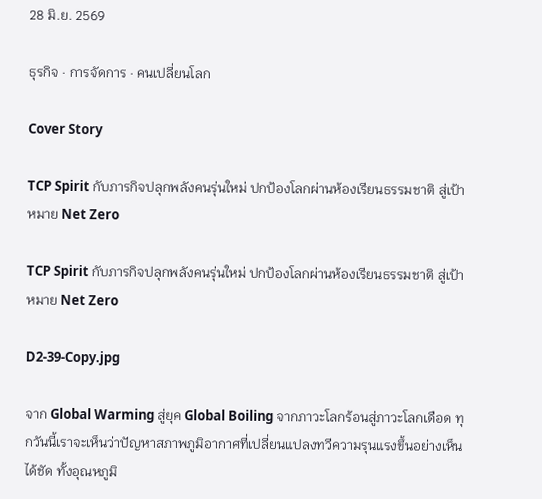28 มิ.ย. 2569

ธุรกิจ · การจัดการ · คนเปลี่ยนโลก

Cover Story

TCP Spirit กับภารกิจปลุกพลังคนรุ่นใหม่ ปกป้องโลกผ่านห้องเรียนธรรมชาติ สู่เป้าหมาย Net Zero

TCP Spirit กับภารกิจปลุกพลังคนรุ่นใหม่ ปกป้องโลกผ่านห้องเรียนธรรมชาติ สู่เป้าหมาย Net Zero

D2-39-Copy.jpg

จาก Global Warming สู่ยุค Global Boiling จากภาวะโลกร้อนสู่ภาวะโลกเดือด ทุกวันนี้เราจะเห็นว่าปัญหาสภาพภูมิอากาศที่เปลี่ยนแปลงทวีความรุนแรงขึ้นอย่างเห็นได้ชัด ทั้งอุณหภูมิ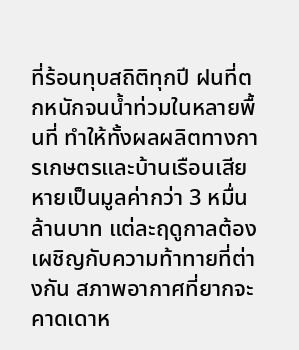ที่ร้อนทุบสถิติทุกปี ฝนที่ตกหนักจนน้ำท่วมในหลายพื้นที่ ทำให้ทั้งผลผลิตทางการเกษตรและบ้านเรือนเสียหายเป็นมูลค่ากว่า 3 หมื่นล้านบาท แต่ละฤดูกาลต้องเผชิญกับความท้าทายที่ต่างกัน สภาพอากาศที่ยากจะคาดเดาห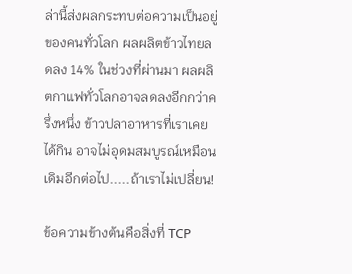ล่านี้ส่งผลกระทบต่อความเป็นอยู่ของคนทั่วโลก ผลผลิตข้าวไทยลดลง 14% ในช่วงที่ผ่านมา ผลผลิตกาแฟทั่วโลกอาจลดลงอีกกว่าครึ่งหนึ่ง ข้าวปลาอาหารที่เราเคยได้กิน อาจไม่อุดมสมบูรณ์เหมือนเดิมอีกต่อไป.....ถ้าเราไม่เปลี่ยน!

ข้อความข้างต้นคือสิ่งที่ TCP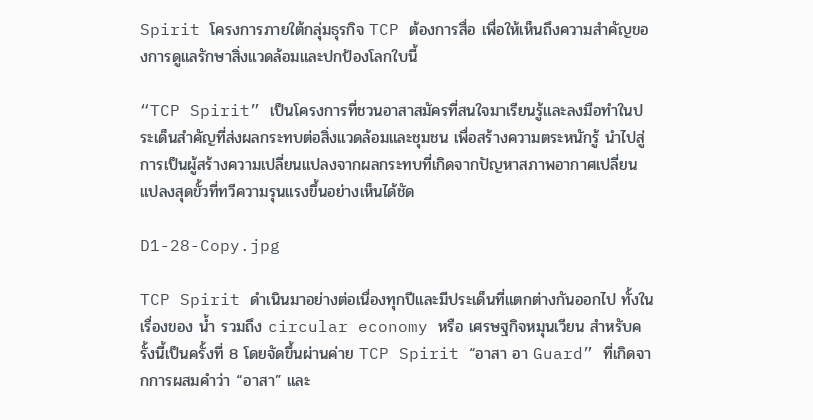Spirit โครงการภายใต้กลุ่มธุรกิจ TCP ต้องการสื่อ เพื่อให้เห็นถึงความสำคัญของการดูแลรักษาสิ่งแวดล้อมและปกป้องโลกใบนี้

“TCP Spirit” เป็นโครงการที่ชวนอาสาสมัครที่สนใจมาเรียนรู้และลงมือทำในประเด็นสำคัญที่ส่งผลกระทบต่อสิ่งแวดล้อมและชุมชน เพื่อสร้างความตระหนักรู้ นำไปสู่การเป็นผู้สร้างความเปลี่ยนแปลงจากผลกระทบที่เกิดจากปัญหาสภาพอากาศเปลี่ยนแปลงสุดขั้วที่ทวีความรุนแรงขึ้นอย่างเห็นได้ชัด

D1-28-Copy.jpg

TCP Spirit ดำเนินมาอย่างต่อเนื่องทุกปีและมีประเด็นที่แตกต่างกันออกไป ทั้งในเรื่องของ น้ำ รวมถึง circular economy หรือ เศรษฐกิจหมุนเวียน สำหรับครั้งนี้เป็นครั้งที่ 8 โดยจัดขึ้นผ่านค่าย TCP Spirit “อาสา อา Guard” ที่เกิดจากการผสมคำว่า “อาสา” และ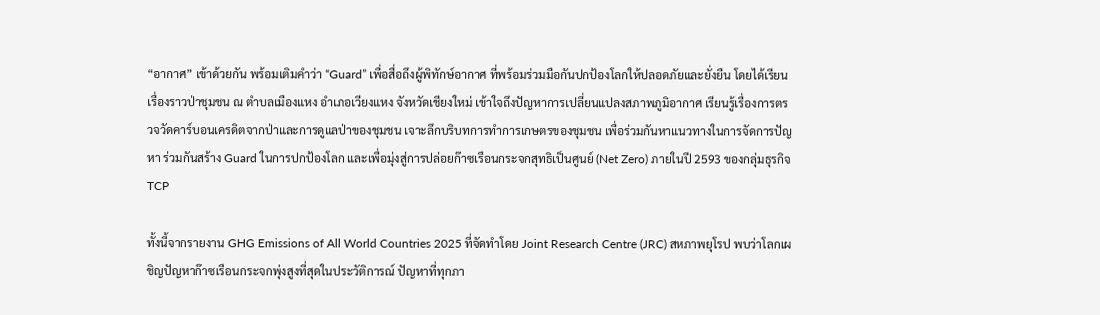“อากาศ” เข้าด้วยกัน พร้อมเติมคำว่า “Guard” เพื่อสื่อถึงผู้พิทักษ์อากาศ ที่พร้อมร่วมมือกันปกป้องโลกให้ปลอดภัยและยั่งยืน โดยได้เรียนเรื่องราวป่าชุมชน ณ ตำบลเมืองแหง อำเภอเวียงแหง จังหวัดเชียงใหม่ เข้าใจถึงปัญหาการเปลี่ยนแปลงสภาพภูมิอากาศ เรียนรู้เรื่องการตรวจวัดคาร์บอนเครดิตจากป่าและการดูแลป่าของชุมชน เจาะลึกบริบทการทำการเกษตรของชุมชน เพื่อร่วมกันหาแนวทางในการจัดการปัญหา ร่วมกันสร้าง Guard ในการปกป้องโลก และเพื่อมุ่งสู่การปล่อยก๊าซเรือนกระจกสุทธิเป็นศูนย์ (Net Zero) ภายในปี 2593 ของกลุ่มธุรกิจ TCP

ทั้งนี้จากรายงาน GHG Emissions of All World Countries 2025 ที่จัดทำโดย Joint Research Centre (JRC) สหภาพยุโรป พบว่าโลกเผชิญปัญหาก๊าซเรือนกระจกพุ่งสูงที่สุดในประวัติการณ์ ปัญหาที่ทุกภา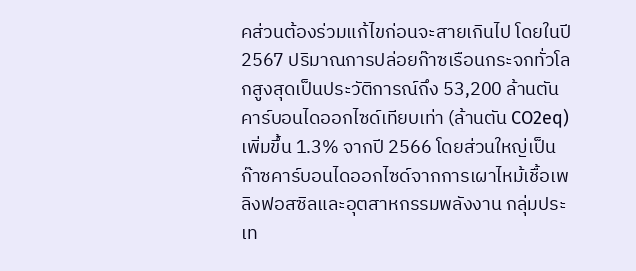คส่วนต้องร่วมแก้ไขก่อนจะสายเกินไป โดยในปี 2567 ปริมาณการปล่อยก๊าซเรือนกระจกทั่วโลกสูงสุดเป็นประวัติการณ์ถึง 53,200 ล้านตันคาร์บอนไดออกไซด์เทียบเท่า (ล้านตัน CO2eq) เพิ่มขึ้น 1.3% จากปี 2566 โดยส่วนใหญ่เป็นก๊าซคาร์บอนไดออกไซด์จากการเผาไหม้เชื้อเพลิงฟอสซิลและอุตสาหกรรมพลังงาน กลุ่มประเท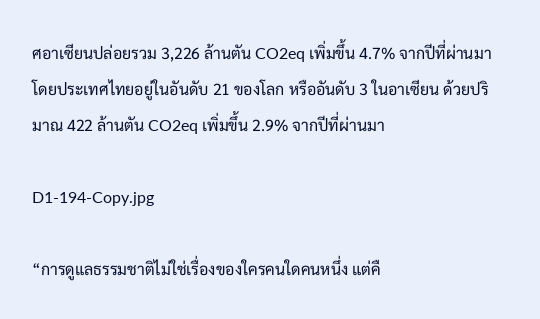ศอาเซียนปล่อยรวม 3,226 ล้านตัน CO2eq เพิ่มขึ้น 4.7% จากปีที่ผ่านมา โดยประเทศไทยอยู่ในอันดับ 21 ของโลก หรืออันดับ 3 ในอาเซียน ด้วยปริมาณ 422 ล้านตัน CO2eq เพิ่มขึ้น 2.9% จากปีที่ผ่านมา

D1-194-Copy.jpg

“การดูแลธรรมชาติไม่ใช่เรื่องของใครคนใดคนหนึ่ง แต่คื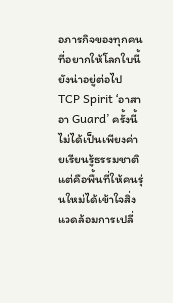อภารกิจของทุกคนที่อยากให้โลกใบนี้ยังน่าอยู่ต่อไป TCP Spirit ‘อาสา อา Guard’ ครั้งนี้ ไม่ได้เป็นเพียงค่ายเรียนรู้ธรรมชาติ แต่คือพื้นที่ให้คนรุ่นใหม่ได้เข้าใจสิ่งแวดล้อมการเปลี่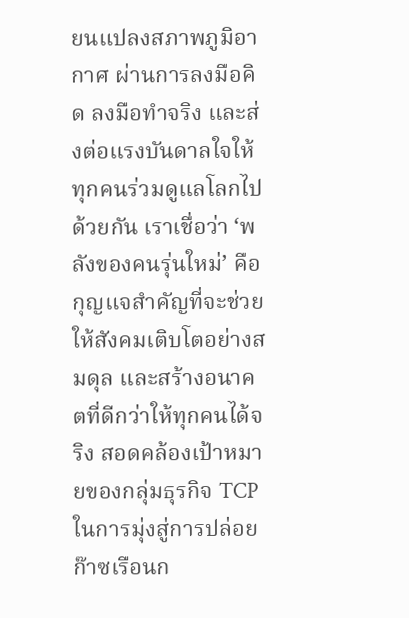ยนแปลงสภาพภูมิอากาศ ผ่านการลงมือคิด ลงมือทำจริง และส่งต่อแรงบันดาลใจให้ทุกคนร่วมดูแลโลกไปด้วยกัน เราเชื่อว่า ‘พลังของคนรุ่นใหม่’ คือกุญแจสำคัญที่จะช่วยให้สังคมเติบโตอย่างสมดุล และสร้างอนาคตที่ดีกว่าให้ทุกคนได้จริง สอดคล้องเป้าหมายของกลุ่มธุรกิจ TCP ในการมุ่งสู่การปล่อยก๊าซเรือนก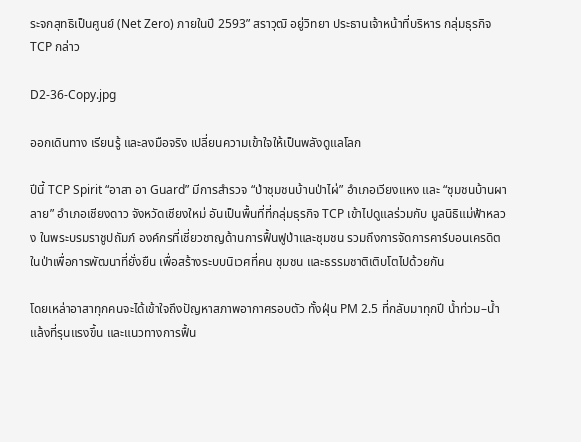ระจกสุทธิเป็นศูนย์ (Net Zero) ภายในปี 2593” สราวุฒิ อยู่วิทยา ประธานเจ้าหน้าที่บริหาร กลุ่มธุรกิจ TCP กล่าว

D2-36-Copy.jpg

ออกเดินทาง เรียนรู้ และลงมือจริง เปลี่ยนความเข้าใจให้เป็นพลังดูแลโลก

ปีนี้ TCP Spirit “อาสา อา Guard” มีการสำรวจ “ป่าชุมชนบ้านป่าไผ่” อำเภอเวียงแหง และ “ชุมชนบ้านผาลาย” อำเภอเชียงดาว จังหวัดเชียงใหม่ อันเป็นพื้นที่ที่กลุ่มธุรกิจ TCP เข้าไปดูแลร่วมกับ มูลนิธิแม่ฟ้าหลวง ในพระบรมราชูปถัมภ์ องค์กรที่เชี่ยวชาญด้านการฟื้นฟูป่าและชุมชน รวมถึงการจัดการคาร์บอนเครดิตในป่าเพื่อการพัฒนาที่ยั่งยืน เพื่อสร้างระบบนิเวศที่คน ชุมชน และธรรมชาติเติบโตไปด้วยกัน

โดยเหล่าอาสาทุกคนจะได้เข้าใจถึงปัญหาสภาพอากาศรอบตัว ทั้งฝุ่น PM 2.5 ที่กลับมาทุกปี น้ำท่วม–น้ำแล้งที่รุนแรงขึ้น และแนวทางการฟื้น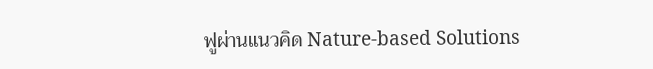ฟูผ่านแนวคิด Nature-based Solutions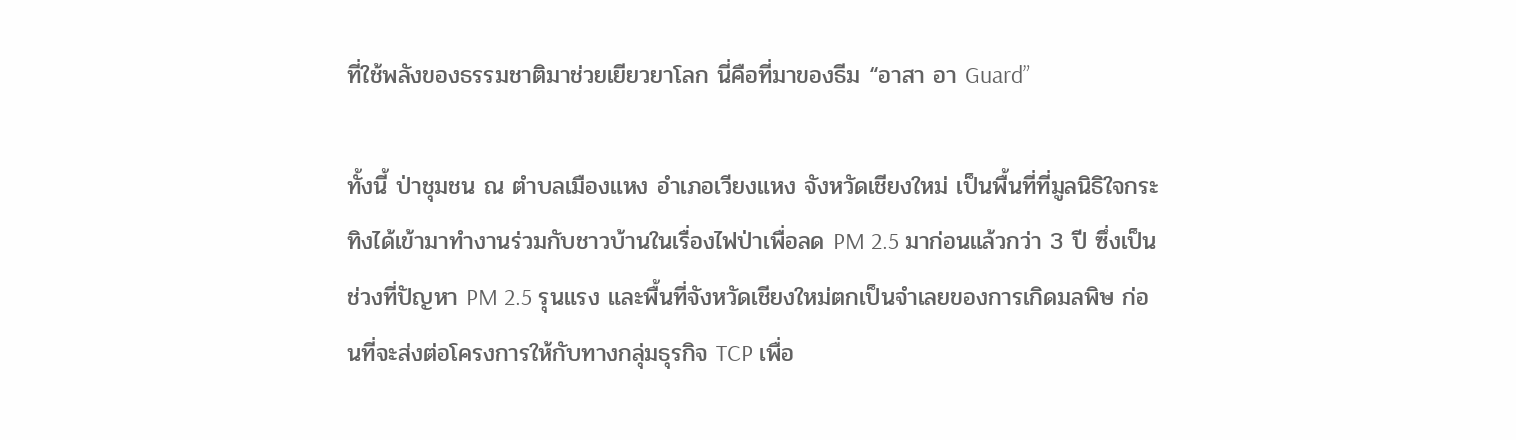ที่ใช้พลังของธรรมชาติมาช่วยเยียวยาโลก นี่คือที่มาของธีม “อาสา อา Guard”

ทั้งนี้ ป่าชุมชน ณ ตำบลเมืองแหง อำเภอเวียงแหง จังหวัดเชียงใหม่ เป็นพื้นที่ที่มูลนิธิใจกระทิงได้เข้ามาทำงานร่วมกับชาวบ้านในเรื่องไฟป่าเพื่อลด PM 2.5 มาก่อนแล้วกว่า 3 ปี ซึ่งเป็นช่วงที่ปัญหา PM 2.5 รุนแรง และพื้นที่จังหวัดเชียงใหม่ตกเป็นจำเลยของการเกิดมลพิษ ก่อนที่จะส่งต่อโครงการให้กับทางกลุ่มธุรกิจ TCP เพื่อ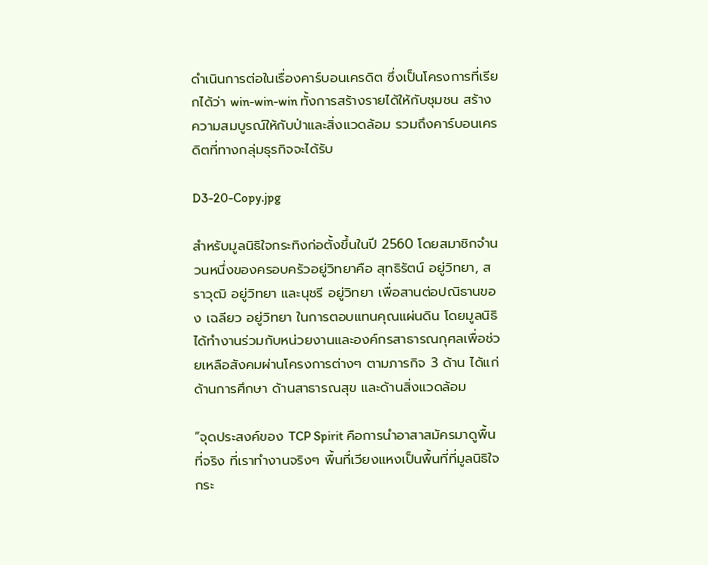ดำเนินการต่อในเรื่องคาร์บอนเครดิต ซึ่งเป็นโครงการที่เรียกได้ว่า win-win-win ทั้งการสร้างรายได้ให้กับชุมชน สร้างความสมบูรณ์ให้กับป่าและสิ่งแวดล้อม รวมถึงคาร์บอนเครดิตที่ทางกลุ่มธุรกิจจะได้รับ

D3-20-Copy.jpg

สำหรับมูลนิธิใจกระทิงก่อตั้งขึ้นในปี 2560 โดยสมาชิกจำนวนหนึ่งของครอบครัวอยู่วิทยาคือ สุทธิรัตน์ อยู่วิทยา, สราวุฒิ อยู่วิทยา และนุชรี อยู่วิทยา เพื่อสานต่อปณิธานของ เฉลียว อยู่วิทยา ในการตอบแทนคุณแผ่นดิน โดยมูลนิธิได้ทำงานร่วมกับหน่วยงานและองค์กรสาธารณกุศลเพื่อช่วยเหลือสังคมผ่านโครงการต่างๆ ตามภารกิจ 3 ด้าน ได้แก่ ด้านการศึกษา ด้านสาธารณสุข และด้านสิ่งแวดล้อม

“จุดประสงค์ของ TCP Spirit คือการนำอาสาสมัครมาดูพื้นที่จริง ที่เราทำงานจริงๆ พื้นที่เวียงแหงเป็นพื้นที่ที่มูลนิธิใจกระ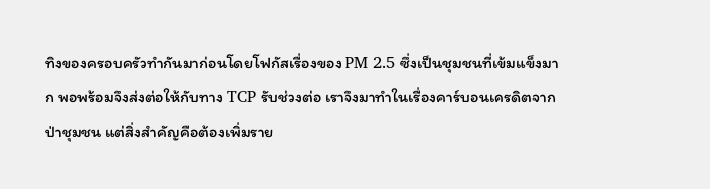ทิงของครอบครัวทำกันมาก่อนโดยโฟกัสเรื่องของ PM 2.5 ซึ่งเป็นชุมชนที่เข้มแข็งมาก พอพร้อมจึงส่งต่อให้กับทาง TCP รับช่วงต่อ เราจึงมาทำในเรื่องคาร์บอนเครดิตจากป่าชุมชน แต่สิ่งสำคัญคือต้องเพิ่มราย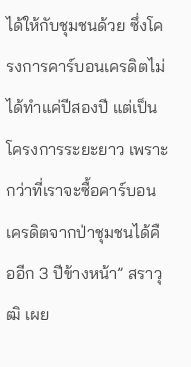ได้ให้กับชุมชนด้วย ซึ่งโครงการคาร์บอนเครดิตไม่ได้ทำแค่ปีสองปี แต่เป็นโครงการระยะยาว เพราะกว่าที่เราจะซื้อคาร์บอนเครดิตจากป่าชุมชนได้คืออีก 3 ปีข้างหน้า” สราวุฒิ เผย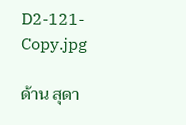D2-121-Copy.jpg

ด้าน สุดา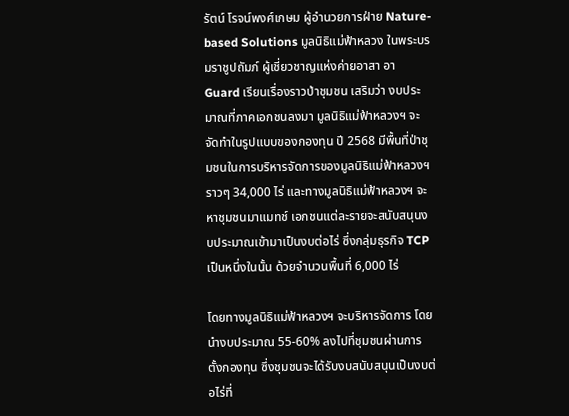รัตน์ โรจน์พงศ์เกษม ผู้อำนวยการฝ่าย Nature-based Solutions มูลนิธิแม่ฟ้าหลวง ในพระบรมราชูปถัมภ์ ผู้เชี่ยวชาญแห่งค่ายอาสา อา Guard เรียนเรื่องราวป่าชุมชน เสริมว่า งบประมาณที่ภาคเอกชนลงมา มูลนิธิแม่ฟ้าหลวงฯ จะจัดทำในรูปแบบของกองทุน ปี 2568 มีพื้นที่ป่าชุมชนในการบริหารจัดการของมูลนิธิแม่ฟ้าหลวงฯ ราวๆ 34,000 ไร่ และทางมูลนิธิแม่ฟ้าหลวงฯ จะหาชุมชนมาแมทช์ เอกชนแต่ละรายจะสนับสนุนงบประมาณเข้ามาเป็นงบต่อไร่ ซึ่งกลุ่มธุรกิจ TCP เป็นหนึ่งในนั้น ด้วยจำนวนพื้นที่ 6,000 ไร่

โดยทางมูลนิธิแม่ฟ้าหลวงฯ จะบริหารจัดการ โดยนำงบประมาณ 55-60% ลงไปที่ชุมชนผ่านการตั้งกองทุน ซึ่งชุมชนจะได้รับงบสนับสนุนเป็นงบต่อไร่ที่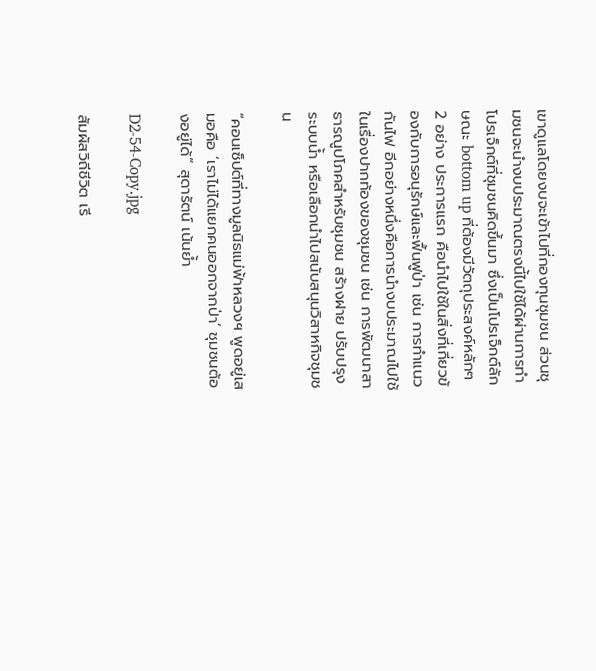เขาดูแลโดยงบจะเข้าไปที่กองทุนชุมชน ส่วนชุมชนจะนำงบประมาณตรงนี้ไปใช้ได้ผ่านการทำโปรเจ็กต์ที่ชุมชนคิดขึ้นมา ซึ่งเป็นโปรเจ็กต์ลักษณะ bottom up ที่ต้องมีวัตถุประสงค์หลักๆ 2 อย่าง ประการแรก คือนำไปใช้ในสิ่งที่เกี่ยวข้องกับการอนุรักษ์และฟื้นฟูป่า เช่น การทำแนวกันไฟ อีกอย่างหนึ่งคือการนำงบประมาณไปใช้ในเรื่องปากท้องของชุมชน เช่น การพัฒนาสาธารณูปโภคสำหรับชุมชน สร้างฝาย ปรับปรุงระบบน้ำ หรือเลือกนำไปสนับสนุนวิสาหกิจชุมชน

“คอนเซ็ปต์ที่ทางมูลนิธแม่ฟ้าหลวงฯ พูดอยู่เสมอคือ ‘เราไม่ได้แยกคนออกจากป่า’ ชุมชนต้องอยู่ได้” สุดารัตน์ เน้นย้ำ

D2-54-Copy.jpg

สัมผัสวิถีชีวิต เรี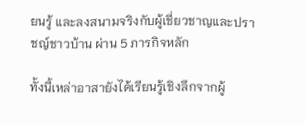ยนรู้ และลงสนามจริงกับผู้เชี่ยวชาญและปราชญ์ชาวบ้าน ผ่าน 5 ภารกิจหลัก

ทั้งนี้เหล่าอาสายังได้เรียนรู้เชิงลึกจากผู้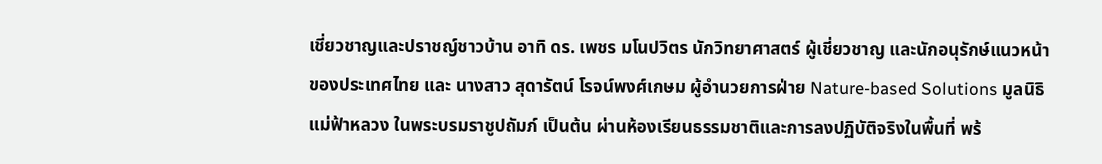เชี่ยวชาญและปราชญ์ชาวบ้าน อาทิ ดร. เพชร มโนปวิตร นักวิทยาศาสตร์ ผู้เชี่ยวชาญ และนักอนุรักษ์แนวหน้าของประเทศไทย และ นางสาว สุดารัตน์ โรจน์พงศ์เกษม ผู้อำนวยการฝ่าย Nature-based Solutions มูลนิธิแม่ฟ้าหลวง ในพระบรมราชูปถัมภ์ เป็นต้น ผ่านห้องเรียนธรรมชาติและการลงปฏิบัติจริงในพื้นที่ พร้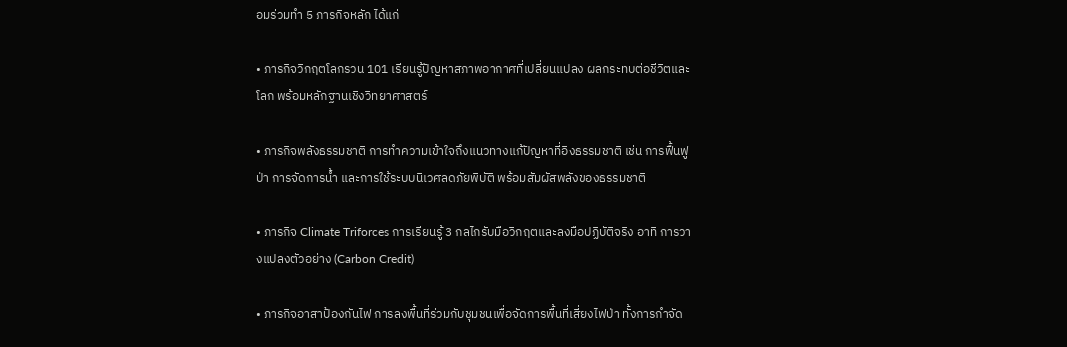อมร่วมทำ 5 ภารกิจหลัก ได้แก่

• ภารกิจวิกฤตโลกรวน 101 เรียนรู้ปัญหาสภาพอากาศที่เปลี่ยนแปลง ผลกระทบต่อชีวิตและโลก พร้อมหลักฐานเชิงวิทยาศาสตร์

• ภารกิจพลังธรรมชาติ การทำความเข้าใจถึงแนวทางแก้ปัญหาที่อิงธรรมชาติ เช่น การฟื้นฟูป่า การจัดการน้ำ และการใช้ระบบนิเวศลดภัยพิบัติ พร้อมสัมผัสพลังของธรรมชาติ

• ภารกิจ Climate Triforces การเรียนรู้ 3 กลไกรับมือวิกฤตและลงมือปฏิบัติจริง อาทิ การวางแปลงตัวอย่าง (Carbon Credit)

• ภารกิจอาสาป้องกันไฟ การลงพื้นที่ร่วมกับชุมชนเพื่อจัดการพื้นที่เสี่ยงไฟป่า ทั้งการกำจัด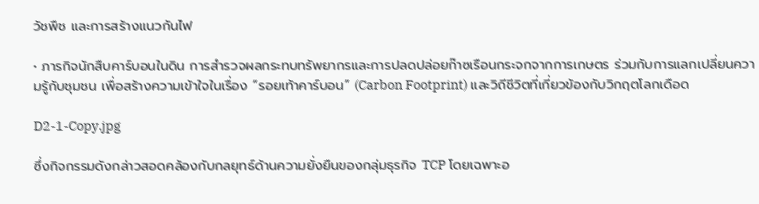วัชพืช และการสร้างแนวกันไฟ

• ภารกิจนักสืบคาร์บอนในดิน การสำรวจผลกระทบทรัพยากรและการปลดปล่อยก๊าซเรือนกระจกจากการเกษตร ร่วมกับการแลกเปลี่ยนความรู้กับชุมชน เพื่อสร้างความเข้าใจในเรื่อง “รอยเท้าคาร์บอน” (Carbon Footprint) และวิถีชีวิตที่เกี่ยวข้องกับวิกฤตโลกเดือด

D2-1-Copy.jpg

ซึ่งกิจกรรมดังกล่าวสอดคล้องกับกลยุทธ์ด้านความยั่งยืนของกลุ่มธุรกิจ TCP โดยเฉพาะอ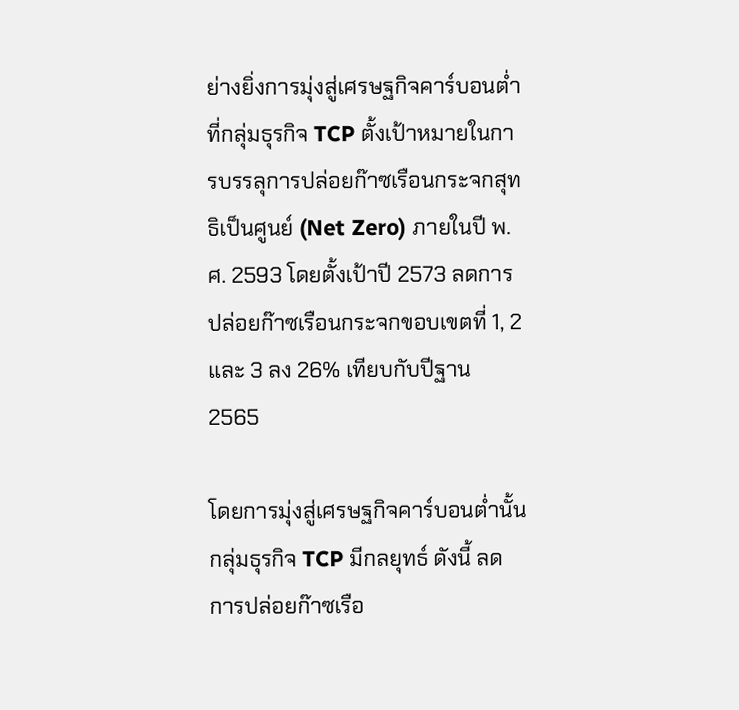ย่างยิ่งการมุ่งสู่เศรษฐกิจคาร์บอนต่ำ ที่กลุ่มธุรกิจ TCP ตั้งเป้าหมายในการบรรลุการปล่อยก๊าซเรือนกระจกสุทธิเป็นศูนย์ (Net Zero) ภายในปี พ.ศ. 2593 โดยตั้งเป้าปี 2573 ลดการปล่อยก๊าซเรือนกระจกขอบเขตที่ 1, 2 และ 3 ลง 26% เทียบกับปีฐาน 2565

โดยการมุ่งสู่เศรษฐกิจคาร์บอนต่ำนั้น กลุ่มธุรกิจ TCP มีกลยุทธ์ ดังนี้ ลดการปล่อยก๊าซเรือ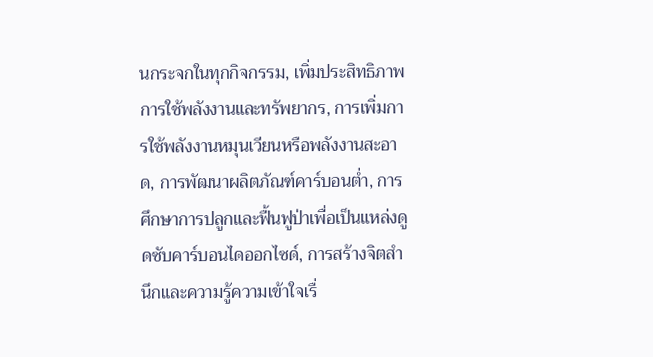นกระจกในทุกกิจกรรม, เพิ่มประสิทธิภาพการใช้พลังงานและทรัพยากร, การเพิ่มการใช้พลังงานหมุนเวียนหรือพลังงานสะอาด, การพัฒนาผลิตภัณฑ์คาร์บอนต่ำ, การศึกษาการปลูกและฟื้นฟูป่าเพื่อเป็นแหล่งดูดซับคาร์บอนไดออกไซด์, การสร้างจิตสำนึกและความรู้ความเข้าใจเรื่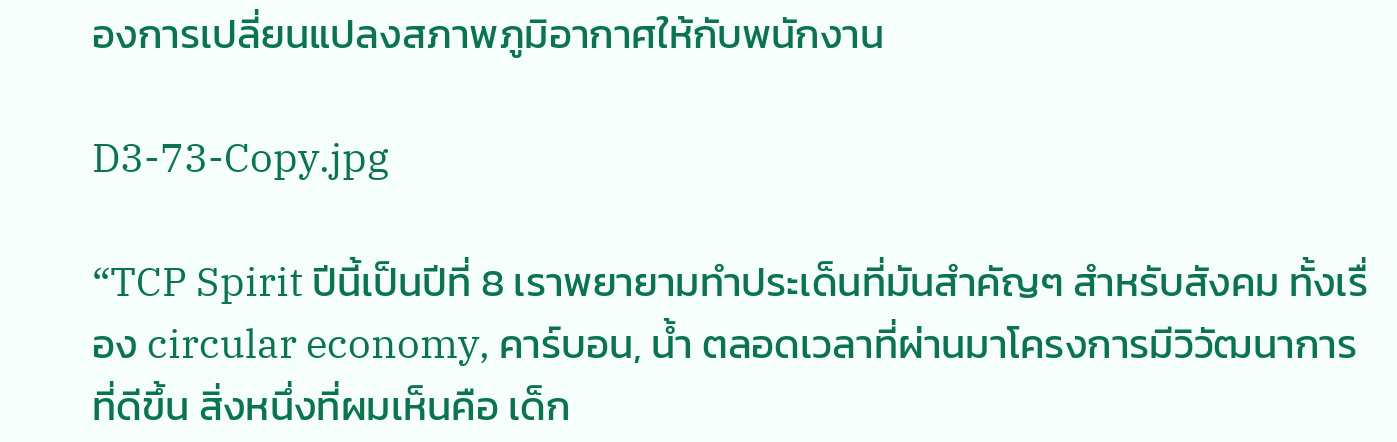องการเปลี่ยนแปลงสภาพภูมิอากาศให้กับพนักงาน

D3-73-Copy.jpg

“TCP Spirit ปีนี้เป็นปีที่ 8 เราพยายามทำประเด็นที่มันสำคัญๆ สำหรับสังคม ทั้งเรื่อง circular economy, คาร์บอน, น้ำ ตลอดเวลาที่ผ่านมาโครงการมีวิวัฒนาการที่ดีขึ้น สิ่งหนึ่งที่ผมเห็นคือ เด็ก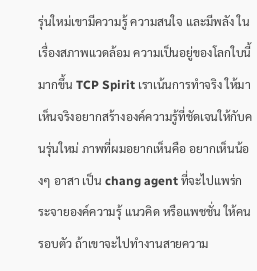รุ่นใหม่เขามีความรู้ ความสนใจ และมีพลัง ในเรื่องสภาพแวดล้อม ความเป็นอยู่ของโลกใบนี้มากขึ้น TCP Spirit เราเน้นการทำจริง ให้มาเห็นจริงอยากสร้างองค์ความรู้ที่ชัดเจนให้กับคนรุ่นใหม่ ภาพที่ผมอยากเห็นคือ อยากเห็นน้องๆ อาสา เป็น chang agent ที่จะไปแพร่กระจายองค์ความรุ้ แนวคิด หรือแพชชั่น ให้คนรอบตัว ถ้าเขาจะไปทำงานสายความ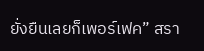ยั่งยืนเลยก็เพอร์เฟค” สรา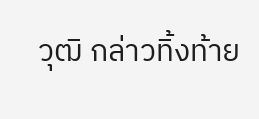วุฒิ กล่าวทิ้งท้าย